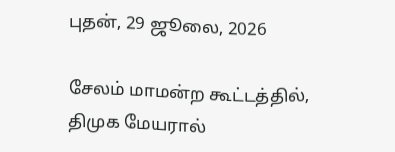புதன், 29 ஜூலை, 2026

சேலம் மாமன்ற கூட்டத்தில், திமுக மேயரால்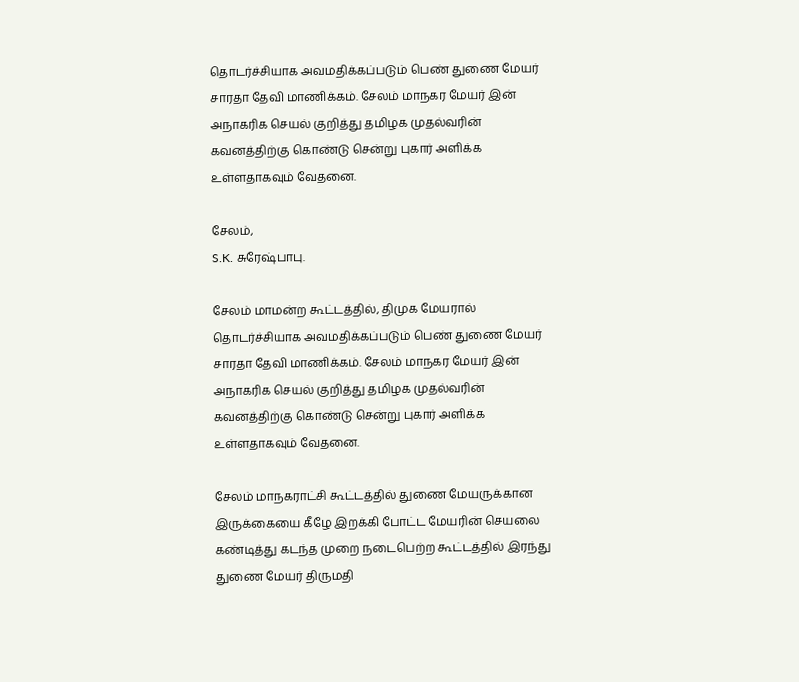தொடர்ச்சியாக அவமதிக்கப்படும் பெண் துணை மேயர் சாரதா தேவி மாணிக்கம். சேலம் மாநகர மேயர் இன் அநாகரிக செயல் குறித்து தமிழக முதல்வரின் கவனத்திற்கு கொண்டு சென்று புகார் அளிக்க உள்ளதாகவும் வேதனை.

சேலம்,
S.K. சுரேஷ்பாபு.

சேலம் மாமன்ற கூட்டத்தில், திமுக மேயரால் தொடர்ச்சியாக அவமதிக்கப்படும் பெண் துணை மேயர் சாரதா தேவி மாணிக்கம். சேலம் மாநகர மேயர் இன் அநாகரிக செயல் குறித்து தமிழக முதல்வரின் கவனத்திற்கு கொண்டு சென்று புகார் அளிக்க உள்ளதாகவும் வேதனை.

சேலம் மாநகராட்சி கூட்டத்தில் துணை மேயருக்கான இருக்கையை கீழே இறக்கி போட்ட மேயரின் செயலை கண்டித்து கடந்த முறை நடைபெற்ற கூட்டத்தில் இரந்து துணை மேயர் திருமதி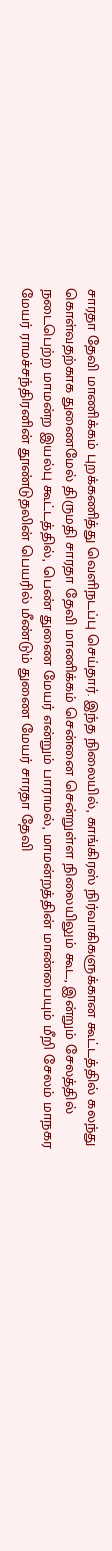சாரதா தேவி மாணிக்கம் புறக்கணித்து வெளிநடப்பு செய்தார். இந்த நிலையில், காங்கிரஸ் நிர்வாகிகளுக்கான கூட்டத்தில் கலந்து கொள்வதற்காக துணைமேல் திருமதி சாரதா தேவி மாணிக்கம் சென்னை சென்றுள்ள நிலையிலும் கூட, இன்றும் சேலத்தில் நடைபெற்ற மாமன்ற இயல்பு கூட்டத்தில், பெண் துணை மேயர் என்றும் பாராமல், மாமன்றத்தின் மாண்பையும் மீறி சேலம் மாநகர மேயர் ராமச்சந்திரனின் தூண்டுதலின் பெயரில் மீண்டும் துணை மேயர் சாரதா தேவி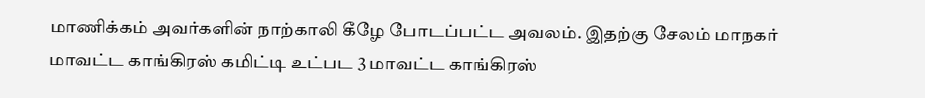மாணிக்கம் அவர்களின் நாற்காலி கீழே போடப்பட்ட அவலம். இதற்கு சேலம் மாநகர் மாவட்ட காங்கிரஸ் கமிட்டி உட்பட 3 மாவட்ட காங்கிரஸ்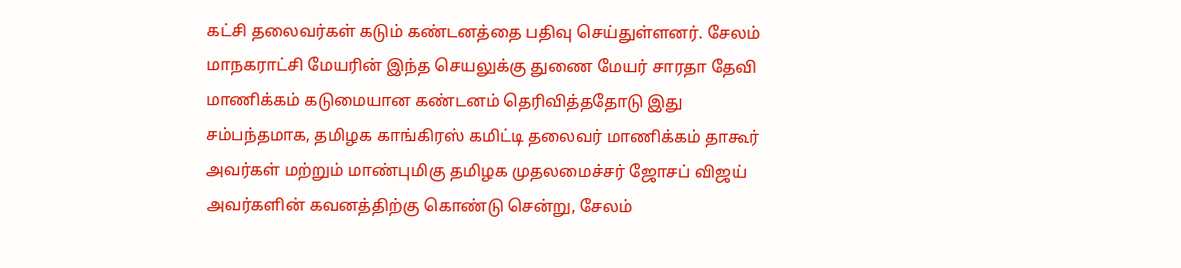கட்சி தலைவர்கள் கடும் கண்டனத்தை பதிவு செய்துள்ளனர். சேலம் மாநகராட்சி மேயரின் இந்த செயலுக்கு துணை மேயர் சாரதா தேவி மாணிக்கம் கடுமையான கண்டனம் தெரிவித்ததோடு இது சம்பந்தமாக, தமிழக காங்கிரஸ் கமிட்டி தலைவர் மாணிக்கம் தாகூர் அவர்கள் மற்றும் மாண்புமிகு தமிழக முதலமைச்சர் ஜோசப் விஜய் அவர்களின் கவனத்திற்கு கொண்டு சென்று, சேலம்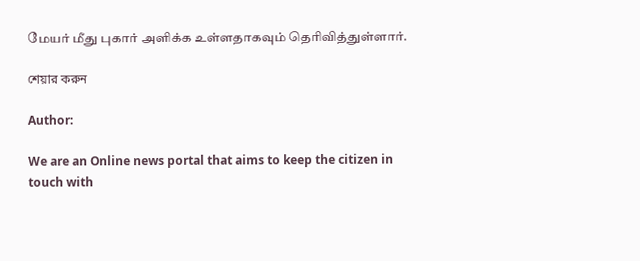மேயர் மீது புகார் அளிக்க உள்ளதாகவும் தெரிவித்துள்ளார்.

শেয়ার করুন

Author:

We are an Online news portal that aims to keep the citizen in touch with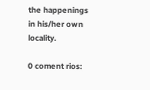the happenings in his/her own locality.

0 coment rios: